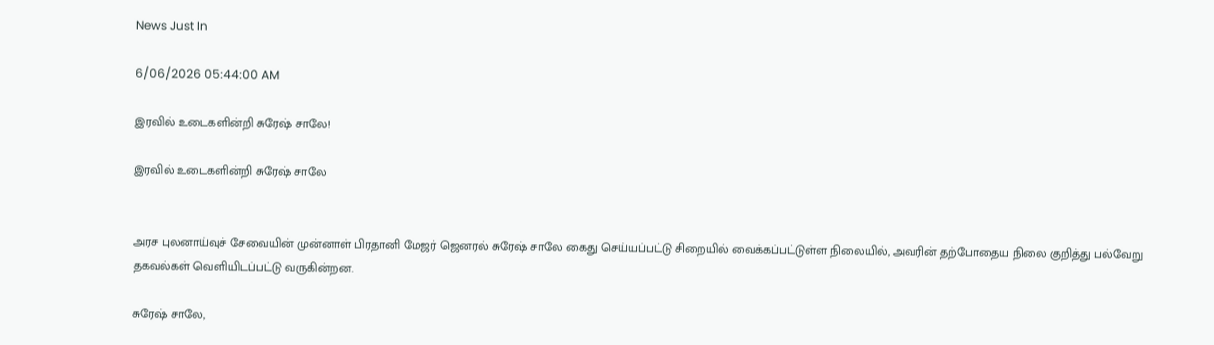News Just In

6/06/2026 05:44:00 AM

இரவில் உடைகளின்றி சுரேஷ் சாலே!

இரவில் உடைகளின்றி சுரேஷ் சாலே


அரச புலனாய்வுச் சேவையின் முன்னாள் பிரதானி மேஜர் ஜெனரல் சுரேஷ் சாலே கைது செய்யப்பட்டு சிறையில் வைக்கப்பட்டுள்ள நிலையில், அவரின் தற்போதைய நிலை குறித்து பல்வேறு தகவல்கள் வெளியிடப்பட்டு வருகின்றன.

சுரேஷ் சாலே,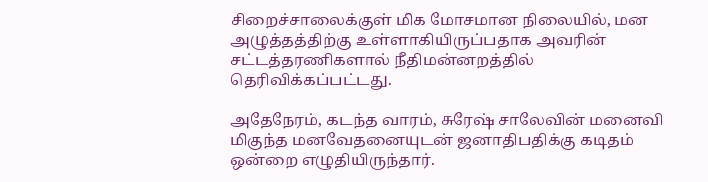சிறைச்சாலைக்குள் மிக மோசமான நிலையில், மன அழுத்தத்திற்கு உள்ளாகியிருப்பதாக அவரின் சட்டத்தரணிகளால் நீதிமன்னறத்தில் தெரிவிக்கப்பட்டது.

அதேநேரம், கடந்த வாரம், சுரேஷ் சாலேவின் மனைவி மிகுந்த மனவேதனையுடன் ஜனாதிபதிக்கு கடிதம் ஒன்றை எழுதியிருந்தார்.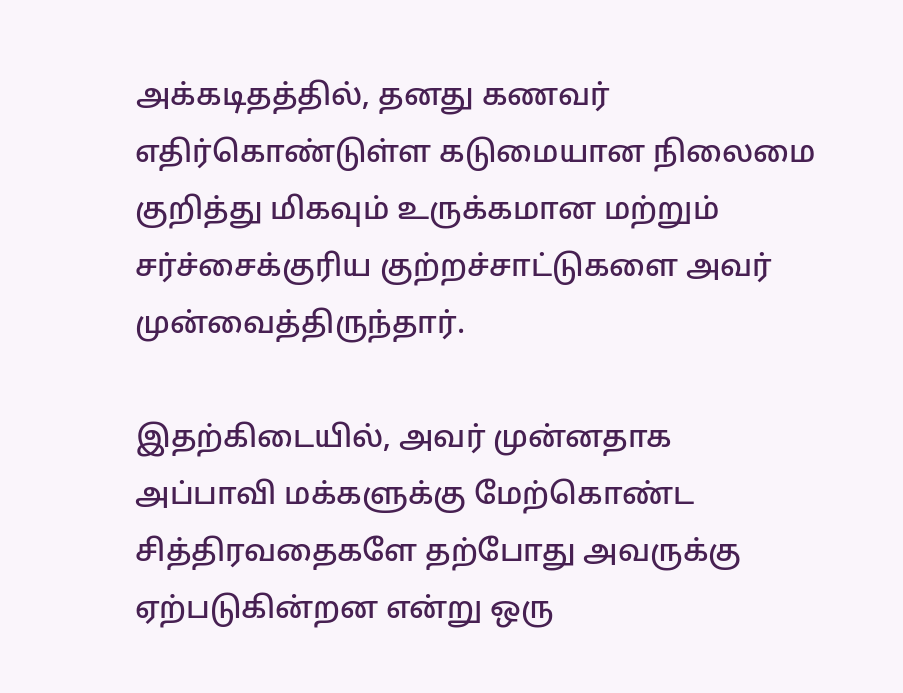அக்கடிதத்தில், தனது கணவர் எதிர்கொண்டுள்ள கடுமையான நிலைமை குறித்து மிகவும் உருக்கமான மற்றும் சர்ச்சைக்குரிய குற்றச்சாட்டுகளை அவர் முன்வைத்திருந்தார்.

இதற்கிடையில், அவர் முன்னதாக அப்பாவி மக்களுக்கு மேற்கொண்ட சித்திரவதைகளே தற்போது அவருக்கு ஏற்படுகின்றன என்று ஒரு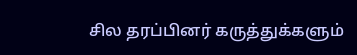சில தரப்பினர் கருத்துக்களும்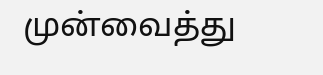முன்வைத்து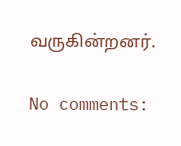வருகின்றனர்.

No comments: